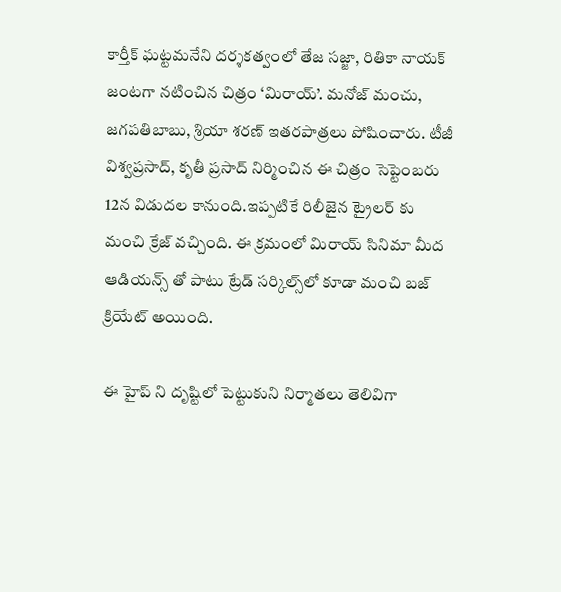కార్తీక్‌ ఘట్టమనేని దర్శకత్వంలో తేజ సజ్జా, రితికా నాయక్‌ జంటగా నటించిన చిత్రం ‘మిరాయ్‌’. మనోజ్‌ మంచు, జగపతిబాబు, శ్రియా శరణ్‌ ఇతరపాత్రలు పోషించారు. టీజీ విశ్వప్రసాద్, కృతీ ప్రసాద్‌ నిర్మించిన ఈ చిత్రం సెప్టెంబరు 12న విడుదల కానుంది.ఇప్పటికే రిలీజైన ట్రైలర్ కు మంచి క్రేజ్ వచ్చింది. ఈ క్రమంలో మిరాయ్ సినిమా మీద ఆడియన్స్ తో పాటు ట్రేడ్ సర్కిల్స్‌లో కూడా మంచి బజ్ క్రియేట్ అయింది.

ఈ హైప్ ని దృష్టిలో పెట్టుకుని నిర్మాతలు తెలివిగా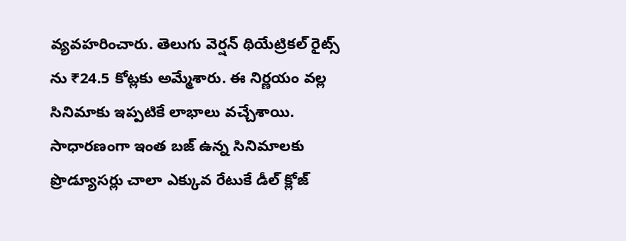వ్యవహరించారు. తెలుగు వెర్షన్ థియేట్రికల్ రైట్స్ ను ₹24.5 కోట్లకు అమ్మేశారు. ఈ నిర్ణయం వల్ల సినిమాకు ఇప్పటికే లాభాలు వచ్చేశాయి. సాధారణంగా ఇంత బజ్ ఉన్న సినిమాలకు ప్రొడ్యూసర్లు చాలా ఎక్కువ రేటుకే డీల్ క్లోజ్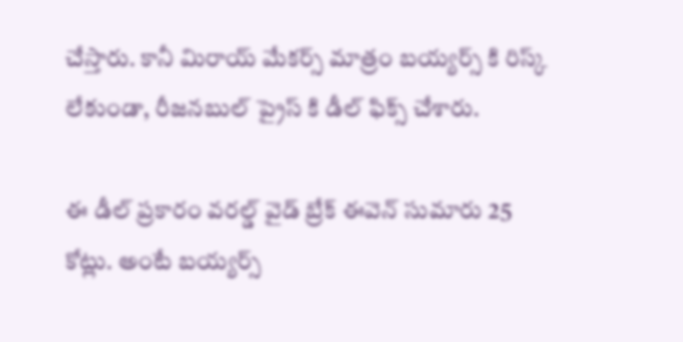చేస్తారు. కానీ మిరాయ్ మేకర్స్ మాత్రం బయ్యర్స్ కి రిస్క్ లేకుండా, రీజనబుల్ ప్రైస్ కి డీల్ ఫిక్స్ చేశారు.

ఈ డీల్ ప్రకారం వరల్డ్ వైడ్ బ్రేక్ ఈవెన్ సుమారు 25 కోట్లు. అంటే బయ్యర్స్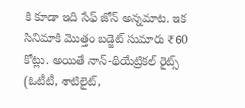కి కూడా ఇది సేఫ్ జోన్ అన్నమాట. ఇక సినిమాకి మొత్తం బడ్జెట్ సుమారు ₹60 కోట్లు. అయితే నాన్-థియేట్రికల్ రైట్స్ (ఓటీటీ, శాటిలైట్,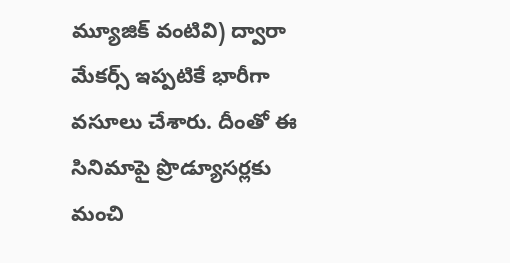మ్యూజిక్ వంటివి) ద్వారా మేకర్స్ ఇప్పటికే భారీగా వసూలు చేశారు. దీంతో ఈ సినిమాపై ప్రొడ్యూసర్లకు మంచి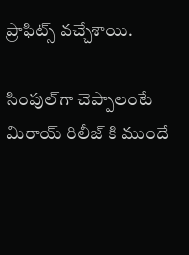ప్రాఫిట్స్ వచ్చేశాయి.

సింపుల్‌గా చెప్పాలంటే మిరాయ్ రిలీజ్ కి ముందే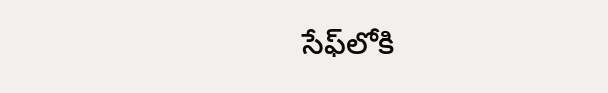సేఫ్‌లోకి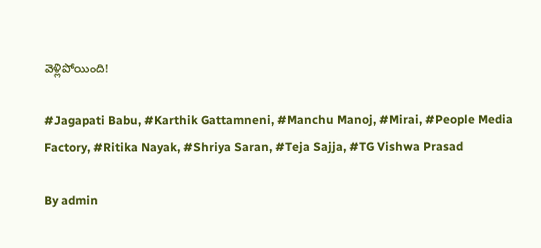వెళ్లిపోయింది!

#Jagapati Babu, #Karthik Gattamneni, #Manchu Manoj, #Mirai, #People Media Factory, #Ritika Nayak, #Shriya Saran, #Teja Sajja, #TG Vishwa Prasad

By admin